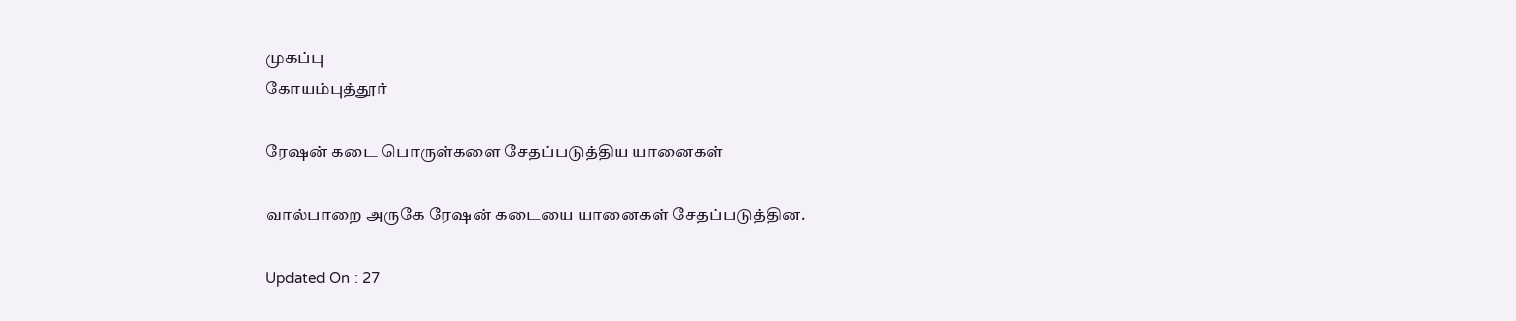முகப்பு
கோயம்புத்தூர்

ரேஷன் கடை பொருள்களை சேதப்படுத்திய யானைகள்

வால்பாறை அருகே ரேஷன் கடையை யானைகள் சேதப்படுத்தின.

Updated On : 27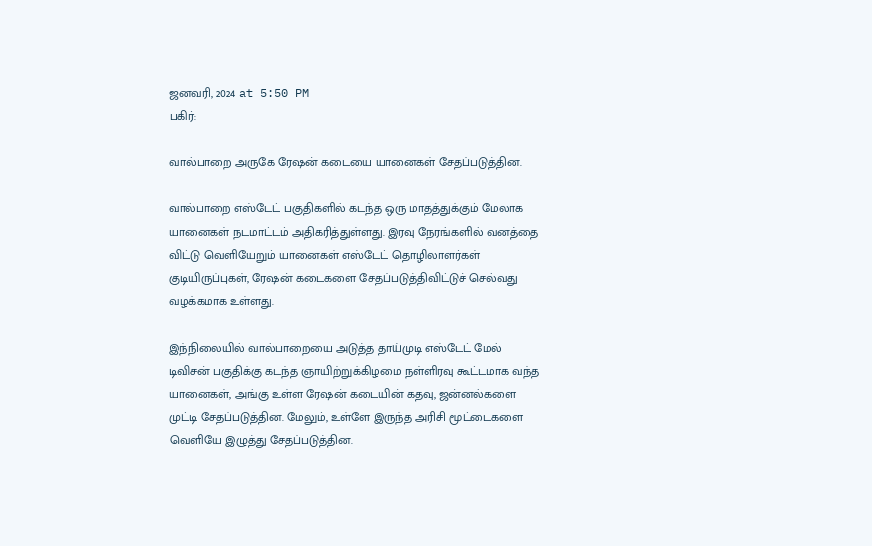ஜனவரி, 2024 at 5:50 PM
பகிர்:

வால்பாறை அருகே ரேஷன் கடையை யானைகள் சேதப்படுத்தின.

வால்பாறை எஸ்டேட் பகுதிகளில் கடந்த ஒரு மாதத்துக்கும் மேலாக யானைகள் நடமாட்டம் அதிகரித்துள்ளது. இரவு நேரங்களில் வனத்தை விட்டு வெளியேறும் யானைகள் எஸ்டேட் தொழிலாளர்கள் குடியிருப்புகள், ரேஷன் கடைகளை சேதப்படுத்திவிட்டுச் செல்வது வழக்கமாக உள்ளது.

இந்நிலையில் வால்பாறையை அடுத்த தாய்முடி எஸ்டேட் மேல் டிவிசன் பகுதிக்கு கடந்த ஞாயிற்றுக்கிழமை நள்ளிரவு கூட்டமாக வந்த யானைகள், அங்கு உள்ள ரேஷன் கடையின் கதவு, ஜன்னல்களை முட்டி சேதப்படுத்தின. மேலும், உள்ளே இருந்த அரிசி மூட்டைகளை வெளியே இழுத்து சேதப்படுத்தின.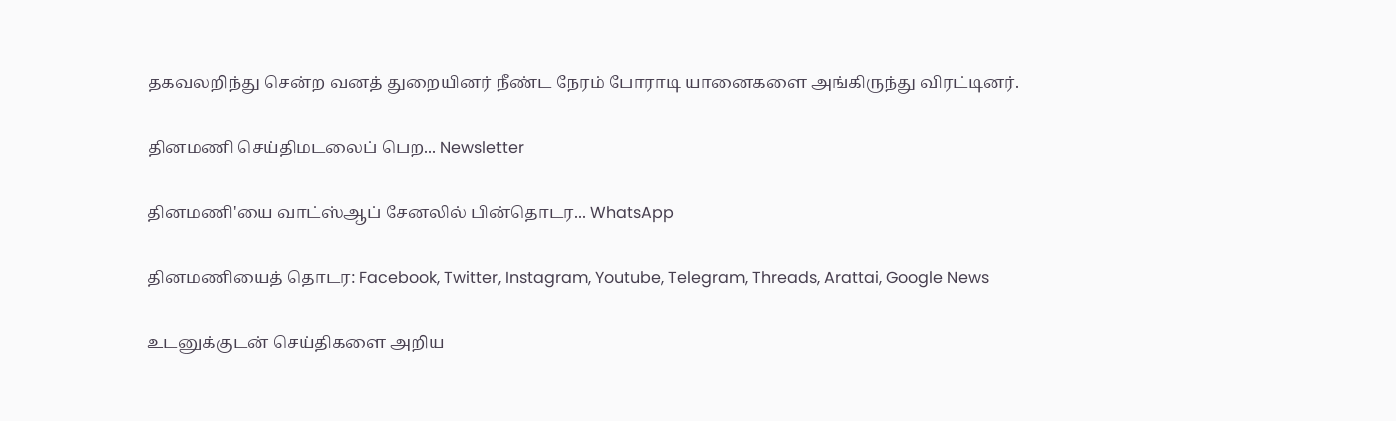தகவலறிந்து சென்ற வனத் துறையினர் நீண்ட நேரம் போராடி யானைகளை அங்கிருந்து விரட்டினர்.

தினமணி செய்திமடலைப் பெற... Newsletter

தினமணி'யை வாட்ஸ்ஆப் சேனலில் பின்தொடர... WhatsApp

தினமணியைத் தொடர: Facebook, Twitter, Instagram, Youtube, Telegram, Threads, Arattai, Google News

உடனுக்குடன் செய்திகளை அறிய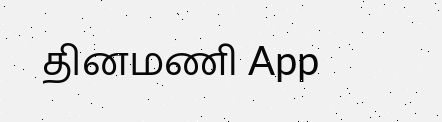தினமணி App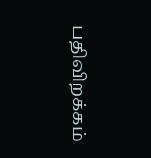பதிவிறக்கம்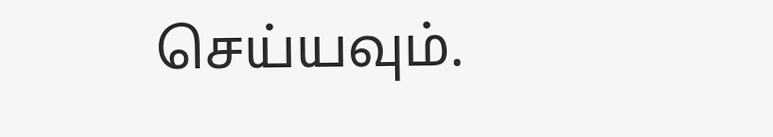செய்யவும்.